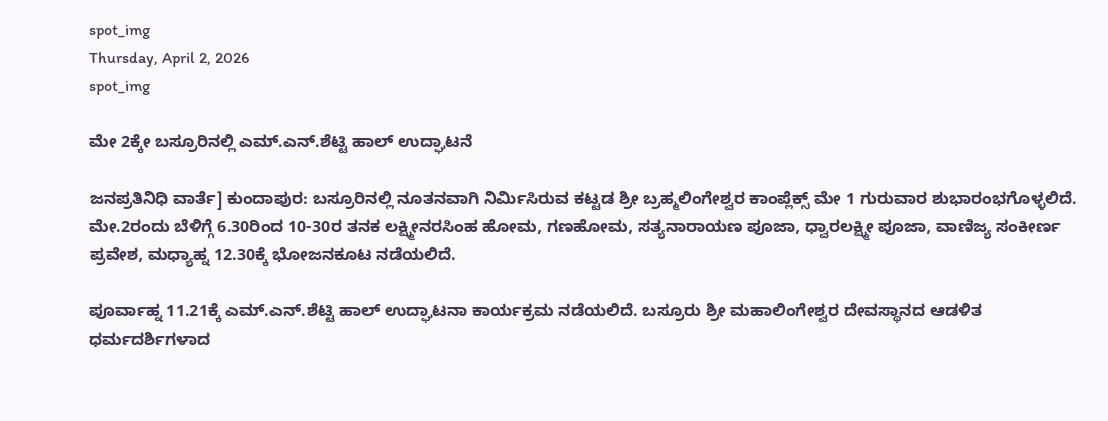spot_img
Thursday, April 2, 2026
spot_img

ಮೇ 2ಕ್ಕೇ ಬಸ್ರೂರಿನಲ್ಲಿ ಎಮ್.ಎನ್.ಶೆಟ್ಟಿ ಹಾಲ್ ಉದ್ಘಾಟನೆ

ಜನಪ್ರತಿನಿಧಿ ವಾರ್ತೆ] ಕುಂದಾಪುರ: ಬಸ್ರೂರಿನಲ್ಲಿ ನೂತನವಾಗಿ ನಿರ್ಮಿಸಿರುವ ಕಟ್ಟಡ ಶ್ರೀ ಬ್ರಹ್ಮಲಿಂಗೇಶ್ವರ ಕಾಂಪ್ಲೆಕ್ಸ್ ಮೇ 1 ಗುರುವಾರ ಶುಭಾರಂಭಗೊಳ್ಳಲಿದೆ. ಮೇ.2ರಂದು ಬೆಳಿಗ್ಗೆ 6.30ರಿಂದ 10-30ರ ತನಕ ಲಕ್ಷ್ಮೀನರಸಿಂಹ ಹೋಮ, ಗಣಹೋಮ, ಸತ್ಯನಾರಾಯಣ ಪೂಜಾ, ಧ್ವಾರಲಕ್ಷ್ಮೀ ಪೂಜಾ, ವಾಣಿಜ್ಯ ಸಂಕೀರ್ಣ ಪ್ರವೇಶ, ಮಧ್ಯಾಹ್ನ 12.30ಕ್ಕೆ ಭೋಜನಕೂಟ ನಡೆಯಲಿದೆ.

ಪೂರ್ವಾಹ್ನ 11.21ಕ್ಕೆ ಎಮ್.ಎನ್.ಶೆಟ್ಟಿ ಹಾಲ್ ಉದ್ಘಾಟನಾ ಕಾರ್ಯಕ್ರಮ ನಡೆಯಲಿದೆ. ಬಸ್ರೂರು ಶ್ರೀ ಮಹಾಲಿಂಗೇಶ್ವರ ದೇವಸ್ಥಾನದ ಆಡಳಿತ ಧರ್ಮದರ್ಶಿಗಳಾದ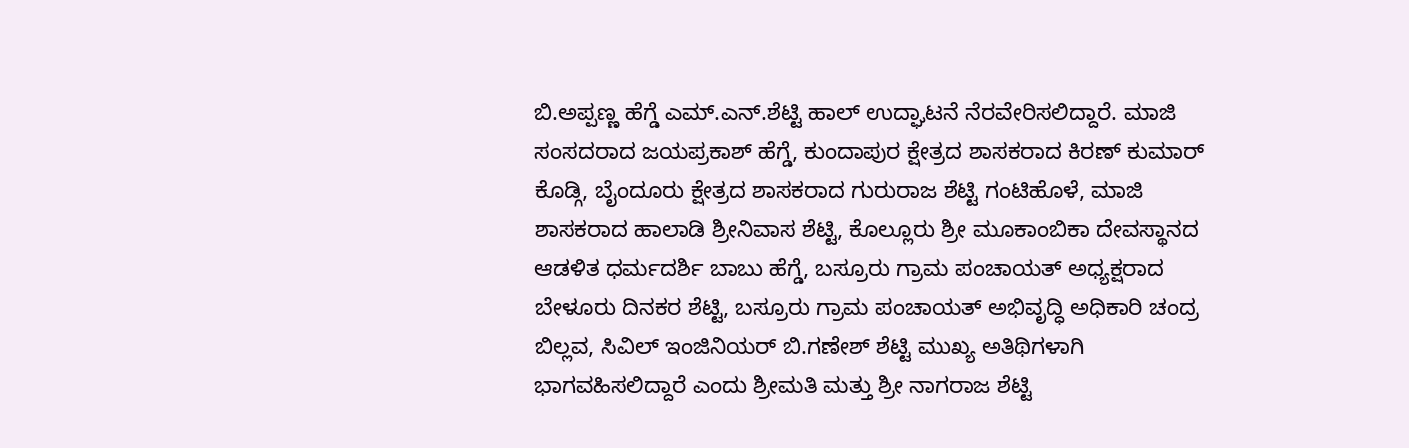ಬಿ.ಅಪ್ಪಣ್ಣ ಹೆಗ್ಡೆ ಎಮ್.ಎನ್.ಶೆಟ್ಟಿ ಹಾಲ್ ಉದ್ಘಾಟನೆ ನೆರವೇರಿಸಲಿದ್ದಾರೆ. ಮಾಜಿ ಸಂಸದರಾದ ಜಯಪ್ರಕಾಶ್ ಹೆಗ್ಡೆ, ಕುಂದಾಪುರ ಕ್ಷೇತ್ರದ ಶಾಸಕರಾದ ಕಿರಣ್ ಕುಮಾರ್ ಕೊಡ್ಗಿ, ಬೈಂದೂರು ಕ್ಷೇತ್ರದ ಶಾಸಕರಾದ ಗುರುರಾಜ ಶೆಟ್ಟಿ ಗಂಟಿಹೊಳೆ, ಮಾಜಿ ಶಾಸಕರಾದ ಹಾಲಾಡಿ ಶ್ರೀನಿವಾಸ ಶೆಟ್ಟಿ, ಕೊಲ್ಲೂರು ಶ್ರೀ ಮೂಕಾಂಬಿಕಾ ದೇವಸ್ಥಾನದ ಆಡಳಿತ ಧರ್ಮದರ್ಶಿ ಬಾಬು ಹೆಗ್ಡೆ, ಬಸ್ರೂರು ಗ್ರಾಮ ಪಂಚಾಯತ್ ಅಧ್ಯಕ್ಷರಾದ ಬೇಳೂರು ದಿನಕರ ಶೆಟ್ಟಿ, ಬಸ್ರೂರು ಗ್ರಾಮ ಪಂಚಾಯತ್ ಅಭಿವೃದ್ಧಿ ಅಧಿಕಾರಿ ಚಂದ್ರ ಬಿಲ್ಲವ, ಸಿವಿಲ್ ಇಂಜಿನಿಯರ್ ಬಿ.ಗಣೇಶ್ ಶೆಟ್ಟಿ ಮುಖ್ಯ ಅತಿಥಿಗಳಾಗಿ ಭಾಗವಹಿಸಲಿದ್ದಾರೆ ಎಂದು ಶ್ರೀಮತಿ ಮತ್ತು ಶ್ರೀ ನಾಗರಾಜ ಶೆಟ್ಟಿ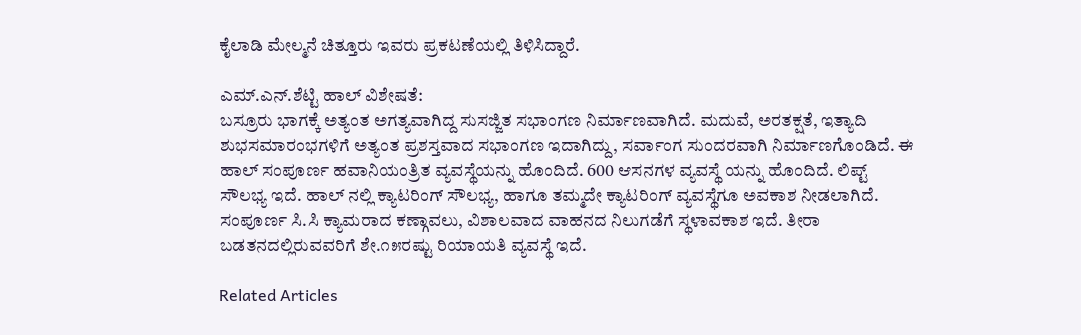ಕೈಲಾಡಿ ಮೇಲ್ಮನೆ ಚಿತ್ತೂರು ಇವರು ಪ್ರಕಟಣೆಯಲ್ಲಿ ತಿಳಿಸಿದ್ದಾರೆ.

ಎಮ್.ಎನ್.ಶೆಟ್ಟಿ ಹಾಲ್ ವಿಶೇಷತೆ:
ಬಸ್ರೂರು ಭಾಗಕ್ಕೆ ಅತ್ಯಂತ ಅಗತ್ಯವಾಗಿದ್ದ ಸುಸಜ್ಜಿತ ಸಭಾಂಗಣ ನಿರ್ಮಾಣವಾಗಿದೆ. ಮದುವೆ, ಅರತಕ್ಷತೆ, ಇತ್ಯಾದಿ ಶುಭಸಮಾರಂಭಗಳಿಗೆ ಅತ್ಯಂತ ಪ್ರಶಸ್ತವಾದ ಸಭಾಂಗಣ ಇದಾಗಿದ್ದು, ಸರ್ವಾಂಗ ಸುಂದರವಾಗಿ ನಿರ್ಮಾಣಗೊಂಡಿದೆ. ಈ ಹಾಲ್ ಸಂಪೂರ್ಣ ಹವಾನಿಯಂತ್ರಿತ ವ್ಯವಸ್ಥೆಯನ್ನು ಹೊಂದಿದೆ. 600 ಆಸನಗಳ ವ್ಯವಸ್ಥೆ ಯನ್ನು ಹೊಂದಿದೆ. ಲಿಪ್ಟ್ ಸೌಲಭ್ಯ ಇದೆ. ಹಾಲ್ ನಲ್ಲಿ ಕ್ಯಾಟರಿಂಗ್ ಸೌಲಭ್ಯ, ಹಾಗೂ ತಮ್ಮದೇ ಕ್ಯಾಟರಿಂಗ್ ವ್ಯವಸ್ಥೆಗೂ ಅವಕಾಶ ನೀಡಲಾಗಿದೆ. ಸಂಪೂರ್ಣ ಸಿ.ಸಿ ಕ್ಯಾಮರಾದ ಕಣ್ಗಾವಲು, ವಿಶಾಲವಾದ ವಾಹನದ ನಿಲುಗಡೆಗೆ ಸ್ಥಳಾವಕಾಶ ಇದೆ. ತೀರಾ ಬಡತನದಲ್ಲಿರುವವರಿಗೆ ಶೇ.೧೫ರಷ್ಟು ರಿಯಾಯತಿ ವ್ಯವಸ್ಥೆ ಇದೆ.

Related Articles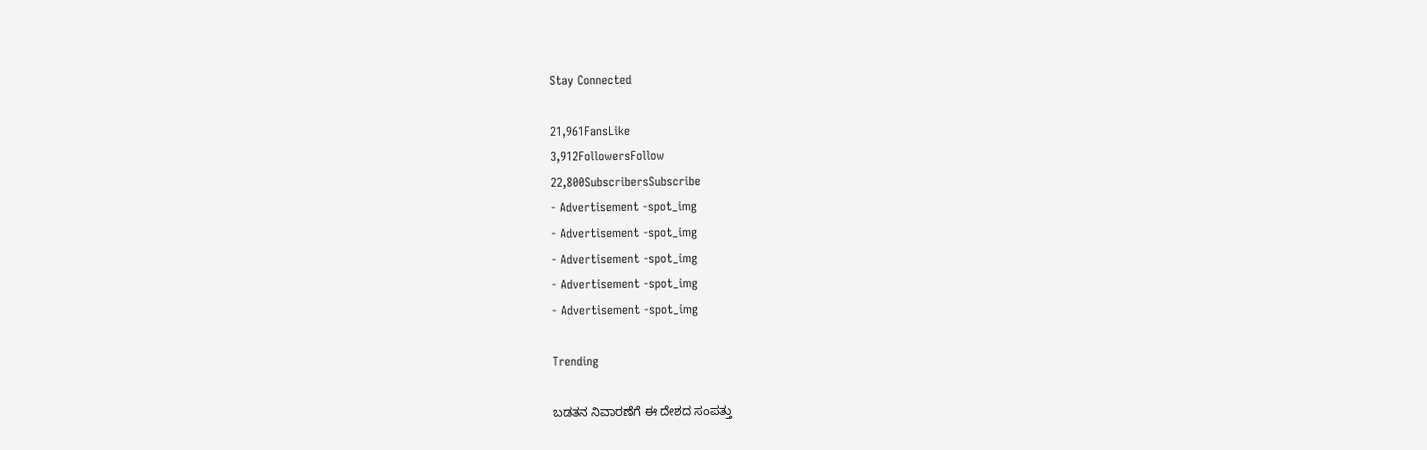Stay Connected

21,961FansLike
3,912FollowersFollow
22,800SubscribersSubscribe
- Advertisement -spot_img
- Advertisement -spot_img
- Advertisement -spot_img
- Advertisement -spot_img
- Advertisement -spot_img

Trending

ಬಡತನ ನಿವಾರಣೆಗೆ ಈ ದೇಶದ ಸಂಪತ್ತು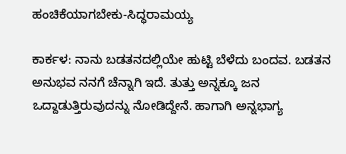ಹಂಚಿಕೆಯಾಗಬೇಕು-ಸಿದ್ಧರಾಮಯ್ಯ

ಕಾರ್ಕಳ: ನಾನು ಬಡತನದಲ್ಲಿಯೇ ಹುಟ್ಟಿ ಬೆಳೆದು ಬಂದವ. ಬಡತನ ಅನುಭವ ನನಗೆ ಚೆನ್ನಾಗಿ ಇದೆ. ತುತ್ತು ಅನ್ನಕ್ಕೂ ಜನ ಒದ್ದಾಡುತ್ತಿರುವುದನ್ನು ನೋಡಿದ್ದೇನೆ. ಹಾಗಾಗಿ ಅನ್ನಭಾಗ್ಯ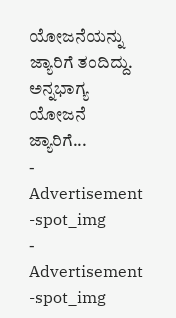ಯೋಜನೆಯನ್ನು ಜ್ಯಾರಿಗೆ ತಂದಿದ್ದು. ಅನ್ನಭಾಗ್ಯ ಯೋಜನೆ ಜ್ಯಾರಿಗೆ...
- Advertisement -spot_img
- Advertisement -spot_img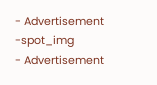- Advertisement -spot_img
- Advertisement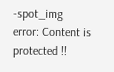-spot_img
error: Content is protected !!